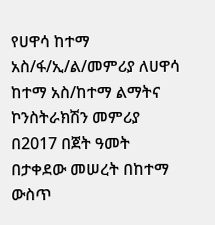የሀዋሳ ከተማ አስ/ፋ/ኢ/ል/መምሪያ ለሀዋሳ ከተማ አስ/ከተማ ልማትና ኮንስትራክሽን መምሪያ በ2017 በጀት ዓመት በታቀደው መሠረት በከተማ ውስጥ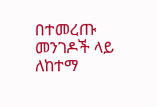በተመረጡ መንገዶች ላይ ለከተማ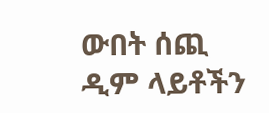ውበት ሰጪ ዲም ላይቶችን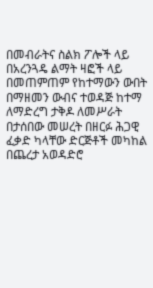በመብራትና ስልክ ፖሎች ላይ በአረንጓዴ ልማት ዛፎች ላይ በመጠምጠም የከተማውን ውበት በማዘመን ውብና ተወዳጅ ከተማ ለማድረግ ታቅዶ ለመሥራት በታሰበው መሠረት በዘርፉ ሕጋዊ ፈቃድ ካላቸው ድርጅቶች መካከል በጨረታ አወዳድሮ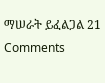ማሠራት ይፈልጋል 21 Comments